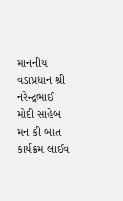માનનીય વડાપ્રધાન શ્રી નરેન્દ્રભાઈ મોદી સાહેબ મન કી બાત કાર્યક્રમ લાઈવ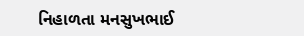નિહાળતા મનસુખભાઈ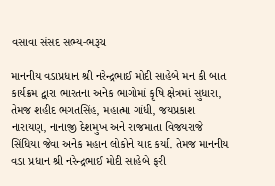વસાવા સંસદ સભ્ય-ભરૂચ

માનનીય વડાપ્રધાન શ્રી નરેન્દ્રભાઈ મોદી સાહેબે મન કી બાત કાર્યક્રમ દ્વારા ભારતના અનેક ભાગોમાં કૃષિ ક્ષેત્રમાં સુધારા, તેમજ શહીદ ભગતસિંહ, મહાત્મા ગાંધી, જયપ્રકાશ નારાયણ, નાનાજી દેશમુખ અને રાજમાતા વિજયરાજે સિંધિયા જેવા અનેક મહાન લોકોને યાદ કર્યા. તેમજ માનનીય વડા પ્રધાન શ્રી નરેન્દ્રભાઈ મોદી સાહેબે ફરી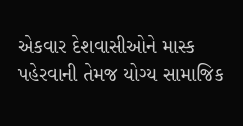એકવાર દેશવાસીઓને માસ્ક પહેરવાની તેમજ યોગ્ય સામાજિક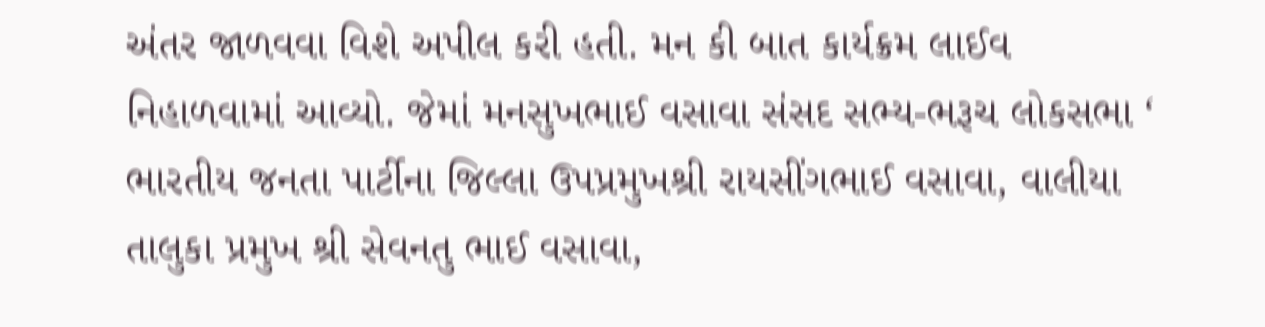અંતર જાળવવા વિશે અપીલ કરી હતી. મન કી બાત કાર્યક્રમ લાઈવ નિહાળવામાં આવ્યો. જેમાં મનસુખભાઈ વસાવા સંસદ સભ્ય-ભરૂચ લોકસભા ‘ ભારતીય જનતા પાર્ટીના જિલ્લા ઉપપ્રમુખશ્રી રાયસીંગભાઈ વસાવા, વાલીયા તાલુકા પ્રમુખ શ્રી સેવનતુ ભાઈ વસાવા,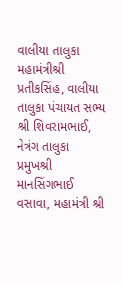વાલીયા તાલુકા મહામંત્રીશ્રી પ્રતીકસિંહ, વાલીયા તાલુકા પંચાયત સભ્ય શ્રી શિવરામભાઈ, નેત્રંગ તાલુકા પ્રમુખશ્રી માનસિંગભાઈ વસાવા, મહામંત્રી શ્રી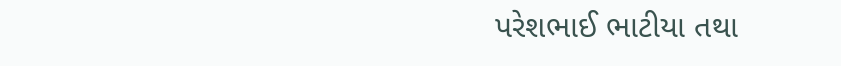પરેશભાઈ ભાટીયા તથા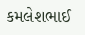કમલેશભાઈ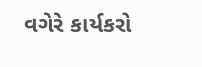વગેરે કાર્યકરો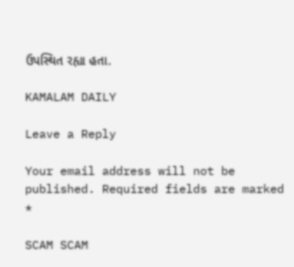ઉપસ્થિત રહ્યા હતા.

KAMALAM DAILY

Leave a Reply

Your email address will not be published. Required fields are marked *

SCAM SCAM